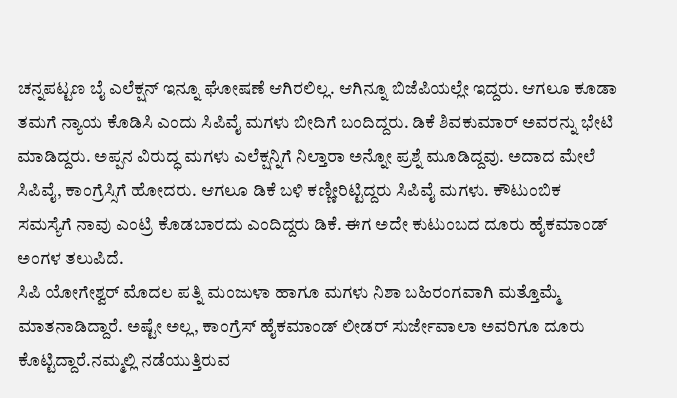ಚನ್ನಪಟ್ಟಣ ಬೈ ಎಲೆಕ್ಷನ್ ಇನ್ನೂ ಘೋಷಣೆ ಆಗಿರಲಿಲ್ಲ. ಆಗಿನ್ನೂ ಬಿಜೆಪಿಯಲ್ಲೇ ಇದ್ದರು. ಆಗಲೂ ಕೂಡಾ ತಮಗೆ ನ್ಯಾಯ ಕೊಡಿಸಿ ಎಂದು ಸಿಪಿವೈ ಮಗಳು ಬೀದಿಗೆ ಬಂದಿದ್ದರು. ಡಿಕೆ ಶಿವಕುಮಾರ್ ಅವರನ್ನು ಭೇಟಿ ಮಾಡಿದ್ದರು. ಅಪ್ಪನ ವಿರುದ್ಧ ಮಗಳು ಎಲೆಕ್ಷನ್ನಿಗೆ ನಿಲ್ತಾರಾ ಅನ್ನೋ ಪ್ರಶ್ನೆ ಮೂಡಿದ್ದವು. ಅದಾದ ಮೇಲೆ ಸಿಪಿವೈ, ಕಾಂಗ್ರೆಸ್ಸಿಗೆ ಹೋದರು. ಆಗಲೂ ಡಿಕೆ ಬಳಿ ಕಣ್ಣೀರಿಟ್ಟಿದ್ದರು ಸಿಪಿವೈ ಮಗಳು. ಕೌಟುಂಬಿಕ ಸಮಸ್ಯೆಗೆ ನಾವು ಎಂಟ್ರಿ ಕೊಡಬಾರದು ಎಂದಿದ್ದರು ಡಿಕೆ. ಈಗ ಅದೇ ಕುಟುಂಬದ ದೂರು ಹೈಕಮಾಂಡ್ ಅಂಗಳ ತಲುಪಿದೆ.
ಸಿಪಿ ಯೋಗೇಶ್ವರ್ ಮೊದಲ ಪತ್ನಿ ಮಂಜುಳಾ ಹಾಗೂ ಮಗಳು ನಿಶಾ ಬಹಿರಂಗವಾಗಿ ಮತ್ತೊಮ್ಮೆ ಮಾತನಾಡಿದ್ದಾರೆ. ಅಷ್ಟೇ ಅಲ್ಲ, ಕಾಂಗ್ರೆಸ್ ಹೈಕಮಾಂಡ್ ಲೀಡರ್ ಸುರ್ಜೇವಾಲಾ ಅವರಿಗೂ ದೂರು ಕೊಟ್ಟಿದ್ದಾರೆ.ನಮ್ಮಲ್ಲಿ ನಡೆಯುತ್ತಿರುವ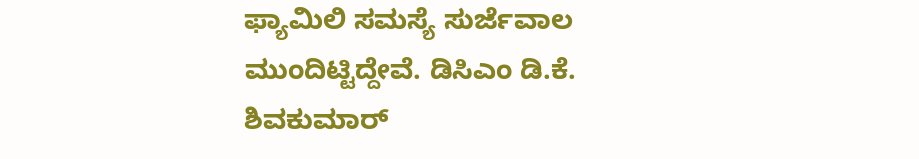ಫ್ಯಾಮಿಲಿ ಸಮಸ್ಯೆ ಸುರ್ಜೆವಾಲ ಮುಂದಿಟ್ಟಿದ್ದೇವೆ. ಡಿಸಿಎಂ ಡಿ.ಕೆ. ಶಿವಕುಮಾರ್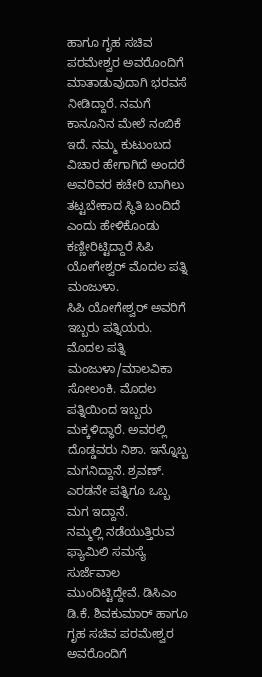ಹಾಗೂ ಗೃಹ ಸಚಿವ ಪರಮೇಶ್ವರ ಅವರೊಂದಿಗೆ ಮಾತಾಡುವುದಾಗಿ ಭರವಸೆ ನೀಡಿದ್ದಾರೆ. ನಮಗೆ ಕಾನೂನಿನ ಮೇಲೆ ನಂಬಿಕೆ ಇದೆ. ನಮ್ಮ ಕುಟುಂಬದ ವಿಚಾರ ಹೇಗಾಗಿದೆ ಅಂದರೆ ಅವರಿವರ ಕಚೇರಿ ಬಾಗಿಲು ತಟ್ಟಬೇಕಾದ ಸ್ಥಿತಿ ಬಂದಿದೆ ಎಂದು ಹೇಳಿಕೊಂಡು ಕಣ್ಣೀರಿಟ್ಟಿದ್ದಾರೆ ಸಿಪಿ ಯೋಗೇಶ್ವರ್ ಮೊದಲ ಪತ್ನಿ ಮಂಜುಳಾ.
ಸಿಪಿ ಯೋಗೇಶ್ವರ್ ಅವರಿಗೆ ಇಬ್ಬರು ಪತ್ನಿಯರು. ಮೊದಲ ಪತ್ನಿ ಮಂಜುಳಾ/ಮಾಲವಿಕಾ ಸೋಲಂಕಿ. ಮೊದಲ ಪತ್ನಿಯಿಂದ ಇಬ್ಬರು ಮಕ್ಕಳಿದ್ಧಾರೆ. ಅವರಲ್ಲಿ ದೊಡ್ಡವರು ನಿಶಾ. ಇನ್ನೊಬ್ಬ ಮಗನಿದ್ದಾನೆ. ಶ್ರವಣ್. ಎರಡನೇ ಪತ್ನಿಗೂ ಒಬ್ಬ ಮಗ ಇದ್ದಾನೆ.
ನಮ್ಮಲ್ಲಿ ನಡೆಯುತ್ತಿರುವ ಫ್ಯಾಮಿಲಿ ಸಮಸ್ಯೆ ಸುರ್ಜೆವಾಲ ಮುಂದಿಟ್ಟಿದ್ದೇವೆ. ಡಿಸಿಎಂ ಡಿ.ಕೆ. ಶಿವಕುಮಾರ್ ಹಾಗೂ ಗೃಹ ಸಚಿವ ಪರಮೇಶ್ವರ ಅವರೊಂದಿಗೆ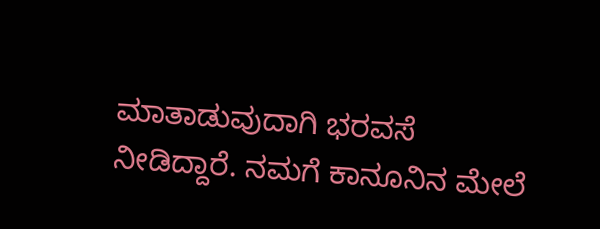ಮಾತಾಡುವುದಾಗಿ ಭರವಸೆ ನೀಡಿದ್ದಾರೆ. ನಮಗೆ ಕಾನೂನಿನ ಮೇಲೆ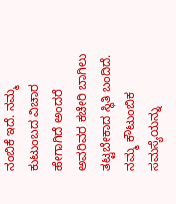ನಂಬಿಕೆ ಇದೆ. ನಮ್ಮ ಕುಟುಂಬದ ವಿಚಾರ ಹೇಗಾಗಿದೆ ಅಂದರೆ ಅವರಿವರ ಕಚೇರಿ ಬಾಗಿಲು ತಟ್ಟಬೇಕಾದ ಸ್ಥಿತಿ ಬಂದಿದೆ. ನಮ್ಮ ಕೌಟುಂಬಿಕ ಸಮಸ್ಯೆಯನ್ನು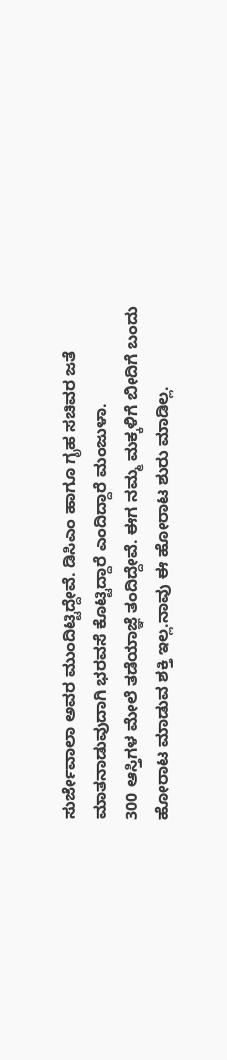ಸುರ್ಜೇವಾಲಾ ಅವರ ಮುಂದಿಟ್ಟಿದ್ದೇವೆ. ಡಿಸಿಎಂ ಹಾಗೂ ಗೃಹ ಸಚಿವರ ಜತೆ ಮಾತನಾಡುವುದಾಗಿ ಭರವಸೆ ಕೊಟ್ಟಿದ್ದಾರೆ ಎಂದಿದ್ದಾರೆ ಮಂಜುಳಾ.
300 ಆಸ್ತಿಗಳ ಮೇಲೆ ತಡೆಯಾಜ್ಞೆ ತಂದಿದ್ದೇವೆ. ಈಗ ನಮ್ಮ ಮಕ್ಕಳಿಗೆ ಬೀದಿಗೆ ಬಂದು ಹೋರಾಟ ಮಾಡುವ ಶಕ್ತಿ ಇಲ್ಲ.ನಾವು ಈ ಹೋರಾಟ ಶುರು ಮಾಡಿಲ್ಲ.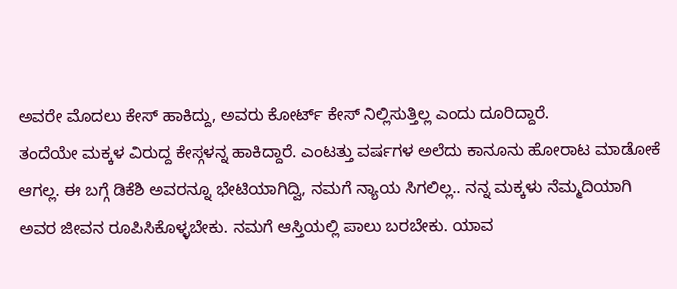ಅವರೇ ಮೊದಲು ಕೇಸ್ ಹಾಕಿದ್ದು, ಅವರು ಕೋರ್ಟ್ ಕೇಸ್ ನಿಲ್ಲಿಸುತ್ತಿಲ್ಲ ಎಂದು ದೂರಿದ್ದಾರೆ.
ತಂದೆಯೇ ಮಕ್ಕಳ ವಿರುದ್ದ ಕೇಸ್ಗಳನ್ನ ಹಾಕಿದ್ದಾರೆ. ಎಂಟತ್ತು ವರ್ಷಗಳ ಅಲೆದು ಕಾನೂನು ಹೋರಾಟ ಮಾಡೋಕೆ ಆಗಲ್ಲ. ಈ ಬಗ್ಗೆ ಡಿಕೆಶಿ ಅವರನ್ನೂ ಭೇಟಿಯಾಗಿದ್ವಿ, ನಮಗೆ ನ್ಯಾಯ ಸಿಗಲಿಲ್ಲ.. ನನ್ನ ಮಕ್ಕಳು ನೆಮ್ಮದಿಯಾಗಿ ಅವರ ಜೀವನ ರೂಪಿಸಿಕೊಳ್ಳಬೇಕು. ನಮಗೆ ಆಸ್ತಿಯಲ್ಲಿ ಪಾಲು ಬರಬೇಕು. ಯಾವ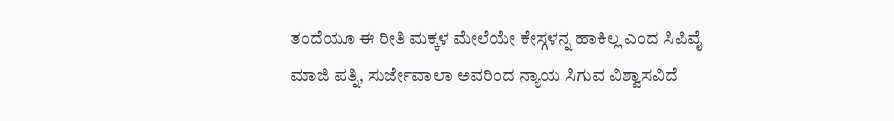ತಂದೆಯೂ ಈ ರೀತಿ ಮಕ್ಕಳ ಮೇಲೆಯೇ ಕೇಸ್ಗಳನ್ನ ಹಾಕಿಲ್ಲ ಎಂದ ಸಿಪಿವೈ ಮಾಜಿ ಪತ್ನಿ, ಸುರ್ಜೇವಾಲಾ ಅವರಿಂದ ನ್ಯಾಯ ಸಿಗುವ ವಿಶ್ವಾಸವಿದೆ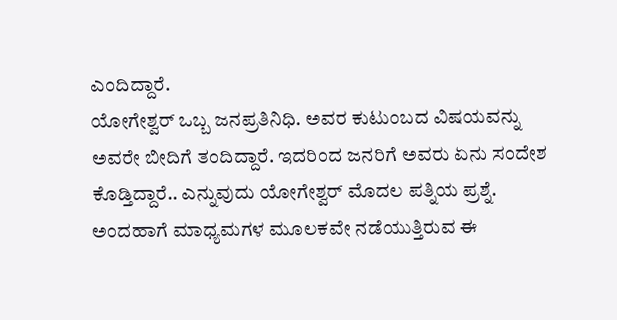ಎಂದಿದ್ದಾರೆ.
ಯೋಗೇಶ್ವರ್ ಒಬ್ಬ ಜನಪ್ರತಿನಿಧಿ. ಅವರ ಕುಟುಂಬದ ವಿಷಯವನ್ನು ಅವರೇ ಬೀದಿಗೆ ತಂದಿದ್ದಾರೆ. ಇದರಿಂದ ಜನರಿಗೆ ಅವರು ಏನು ಸಂದೇಶ ಕೊಡ್ತಿದ್ದಾರೆ.. ಎನ್ನುವುದು ಯೋಗೇಶ್ವರ್ ಮೊದಲ ಪತ್ನಿಯ ಪ್ರಶ್ನೆ. ಅಂದಹಾಗೆ ಮಾಧ್ಯಮಗಳ ಮೂಲಕವೇ ನಡೆಯುತ್ತಿರುವ ಈ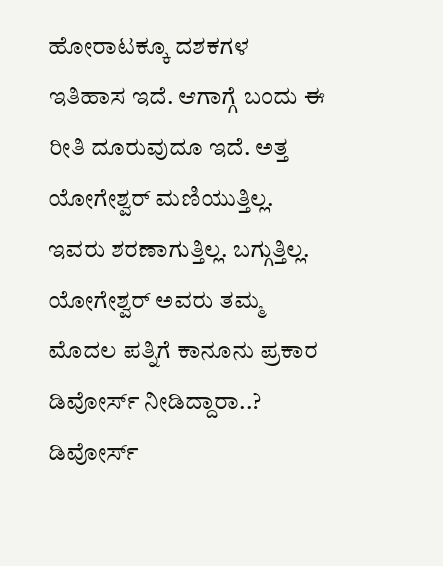ಹೋರಾಟಕ್ಕೂ ದಶಕಗಳ ಇತಿಹಾಸ ಇದೆ. ಆಗಾಗ್ಗೆ ಬಂದು ಈ ರೀತಿ ದೂರುವುದೂ ಇದೆ. ಅತ್ತ ಯೋಗೇಶ್ವರ್ ಮಣಿಯುತ್ತಿಲ್ಲ. ಇವರು ಶರಣಾಗುತ್ತಿಲ್ಲ. ಬಗ್ಗುತ್ತಿಲ್ಲ.
ಯೋಗೇಶ್ವರ್ ಅವರು ತಮ್ಮ ಮೊದಲ ಪತ್ನಿಗೆ ಕಾನೂನು ಪ್ರಕಾರ ಡಿವೋರ್ಸ್ ನೀಡಿದ್ದಾರಾ..? ಡಿವೋರ್ಸ್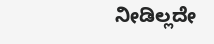ನೀಡಿಲ್ಲದೇ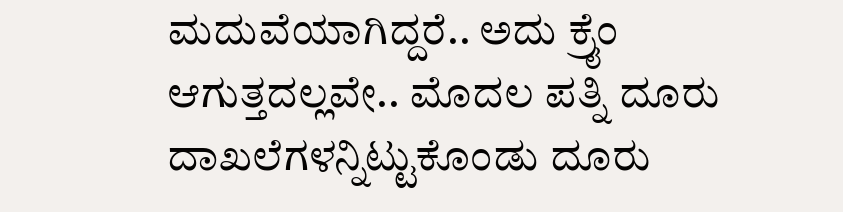ಮದುವೆಯಾಗಿದ್ದರೆ.. ಅದು ಕ್ರೈಂ ಆಗುತ್ತದಲ್ಲವೇ.. ಮೊದಲ ಪತ್ನಿ ದೂರು ದಾಖಲೆಗಳನ್ನಿಟ್ಟುಕೊಂಡು ದೂರು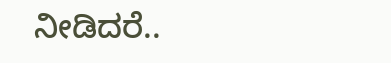ನೀಡಿದರೆ..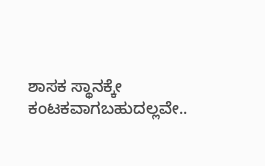ಶಾಸಕ ಸ್ಥಾನಕ್ಕೇ ಕಂಟಕವಾಗಬಹುದಲ್ಲವೇ..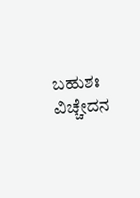ಬಹುಶಃ ವಿಚ್ಚೇದನ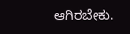ಆಗಿರಬೇಕು.